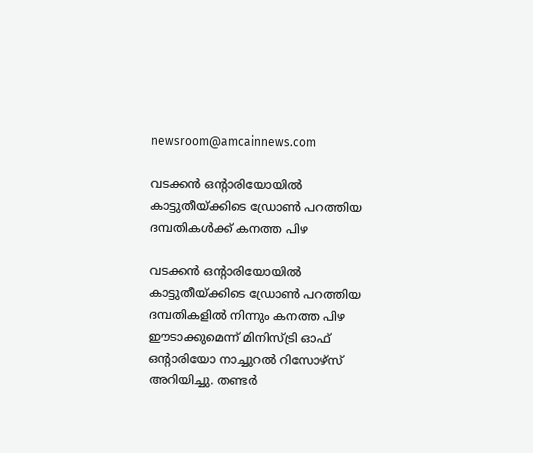newsroom@amcainnews.com

വടക്കൻ ഒൻ്റാരിയോയിൽ കാട്ടുതീയ്ക്കിടെ ഡ്രോൺ പറത്തിയ ദമ്പതികൾക്ക് കനത്ത പിഴ

വടക്കൻ ഒൻ്റാരിയോയിൽ കാട്ടുതീയ്ക്കിടെ ഡ്രോൺ പറത്തിയ ദമ്പതികളിൽ നിന്നും കനത്ത പിഴ ഈടാക്കുമെന്ന് മിനിസ്ട്രി ഓഫ് ഒൻ്റാരിയോ നാച്ചുറൽ റിസോഴ്സ് അറിയിച്ചു. തണ്ടർ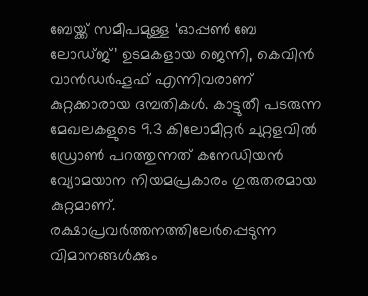ബേയ്ക്ക് സമീപമുള്ള ‘ഓപ്പൺ ബേ ലോഡ്ജ്’ ഉടമകളായ ജെന്നി, കെവിൻ വാൻഡർഹൂഫ് എന്നിവരാണ് കുറ്റക്കാരായ ദമ്പതികൾ. കാട്ടുതീ പടരുന്ന മേഖലകളുടെ 9.3 കിലോമീറ്റർ ചുറ്റളവിൽ ഡ്രോൺ പറത്തുന്നത് കനേഡിയൻ വ്യോമയാന നിയമപ്രകാരം ഗുരുതരമായ കുറ്റമാണ്. രക്ഷാപ്രവർത്തനത്തിലേർപ്പെടുന്ന വിമാനങ്ങൾക്കും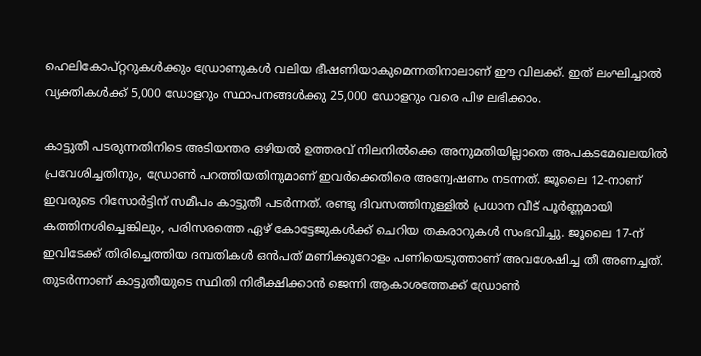ഹെലികോപ്റ്ററുകൾക്കും ഡ്രോണുകൾ വലിയ ഭീഷണിയാകുമെന്നതിനാലാണ് ഈ വിലക്ക്. ഇത് ലംഘിച്ചാൽ വ്യക്തികൾക്ക് 5,000 ഡോളറും സ്ഥാപനങ്ങൾക്കു 25,000 ഡോളറും വരെ പിഴ ലഭിക്കാം.

കാട്ടുതീ പടരുന്നതിനിടെ അടിയന്തര ഒഴിയൽ ഉത്തരവ് നിലനിൽക്കെ അനുമതിയില്ലാതെ അപകടമേഖലയിൽ പ്രവേശിച്ചതിനും, ഡ്രോൺ പറത്തിയതിനുമാണ് ഇവർക്കെതിരെ അന്വേഷണം നടന്നത്. ജൂലൈ 12-നാണ് ഇവരുടെ റിസോർട്ടിന് സമീപം കാട്ടുതീ പടർന്നത്. രണ്ടു ദിവസത്തിനുള്ളിൽ പ്രധാന വീട് പൂർണ്ണമായി കത്തിനശിച്ചെങ്കിലും, പരിസരത്തെ ഏഴ് കോട്ടേജുകൾക്ക് ചെറിയ തകരാറുകൾ സംഭവിച്ചു. ജൂലൈ 17-ന് ഇവിടേക്ക് തിരിച്ചെത്തിയ ദമ്പതികൾ ഒൻപത് മണിക്കൂറോളം പണിയെടുത്താണ് അവശേഷിച്ച തീ അണച്ചത്. തുടർന്നാണ് കാട്ടുതീയുടെ സ്ഥിതി നിരീക്ഷിക്കാൻ ജെന്നി ആകാശത്തേക്ക് ഡ്രോൺ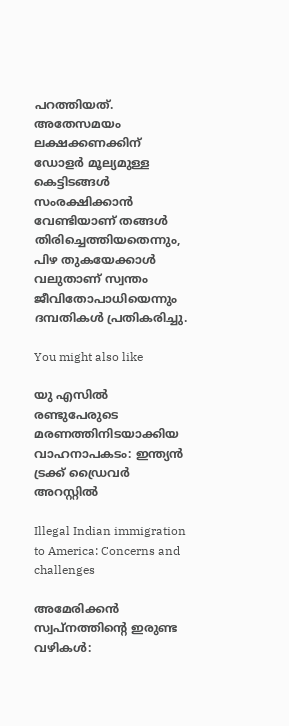പറത്തിയത്. അതേസമയം ലക്ഷക്കണക്കിന് ഡോളർ മൂല്യമുള്ള കെട്ടിടങ്ങൾ സംരക്ഷിക്കാൻ വേണ്ടിയാണ് തങ്ങൾ തിരിച്ചെത്തിയതെന്നും, പിഴ തുകയേക്കാൾ വലുതാണ് സ്വന്തം ജീവിതോപാധിയെന്നും ദമ്പതികൾ പ്രതികരിച്ചു.

You might also like

യു എസിൽ രണ്ടുപേരുടെ മരണത്തിനിടയാക്കിയ വാഹനാപകടം: ഇന്ത്യൻ ട്രക്ക് ഡ്രൈവർ അറസ്റ്റിൽ

Illegal Indian immigration to America: Concerns and challenges

അമേരിക്കൻ സ്വപ്നത്തിന്റെ ഇരുണ്ട വഴികൾ: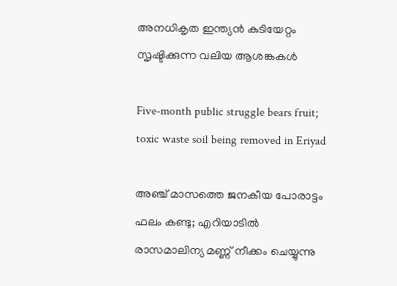അനധികൃത ഇന്ത്യൻ കുടിയേറ്റം സൃഷ്ടിക്കുന്ന വലിയ ആശങ്കകൾ

Five-month public struggle bears fruit; toxic waste soil being removed in Eriyad

അഞ്ച് മാസത്തെ ജനകീയ പോരാട്ടം ഫലം കണ്ടു; എറിയാടിൽ രാസമാലിന്യ മണ്ണ് നീക്കം ചെയ്യുന്നു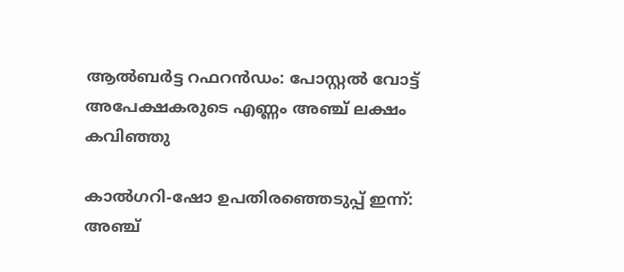ആൽബർട്ട റഫറൻഡം: പോസ്റ്റൽ വോട്ട് അപേക്ഷകരുടെ എണ്ണം അഞ്ച് ലക്ഷം കവിഞ്ഞു

കാൽഗറി-ഷോ ഉപതിരഞ്ഞെടുപ്പ് ഇന്ന്: അഞ്ച്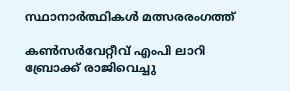സ്ഥാനാർത്ഥികൾ മത്സരരംഗത്ത്

കൺസർവേറ്റീവ് എംപി ലാറി ബ്രോക്ക് രാജിവെച്ചു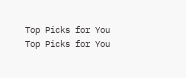Top Picks for You
Top Picks for You